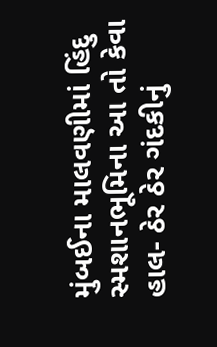મુંબઈના માલવણીમાં હિંદુ સ્મશાનભૂમિના આ તો કેવા હાલ- ઠેર ઠેર ગંદકીનું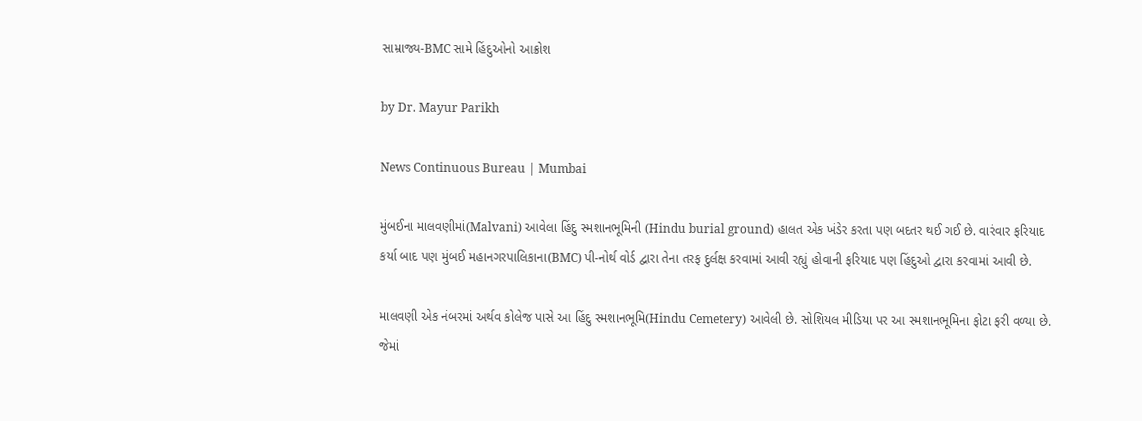સામ્રાજ્ય-BMC સામે હિંદુઓનો આક્રોશ

by Dr. Mayur Parikh

News Continuous Bureau | Mumbai

મુંબઈના માલવણીમાં(Malvani) આવેલા હિંદુ સ્મશાનભૂમિની (Hindu burial ground) હાલત એક ખંડેર કરતા પણ બદતર થઈ ગઈ છે. વારંવાર ફરિયાદ કર્યા બાદ પણ મુંબઈ મહાનગરપાલિકાના(BMC) પી-નોર્થ વોર્ડ દ્વારા તેના તરફ દુર્લક્ષ કરવામાં આવી રહ્યું હોવાની ફરિયાદ પણ હિંદુઓ દ્વારા કરવામાં આવી છે.

માલવણી એક નંબરમાં અર્થવ કોલેજ પાસે આ હિંદુ સ્મશાનભૂમિ(Hindu Cemetery) આવેલી છે. સોશિયલ મીડિયા પર આ સ્મશાનભૂમિના ફોટા ફરી વળ્યા છે. જેમાં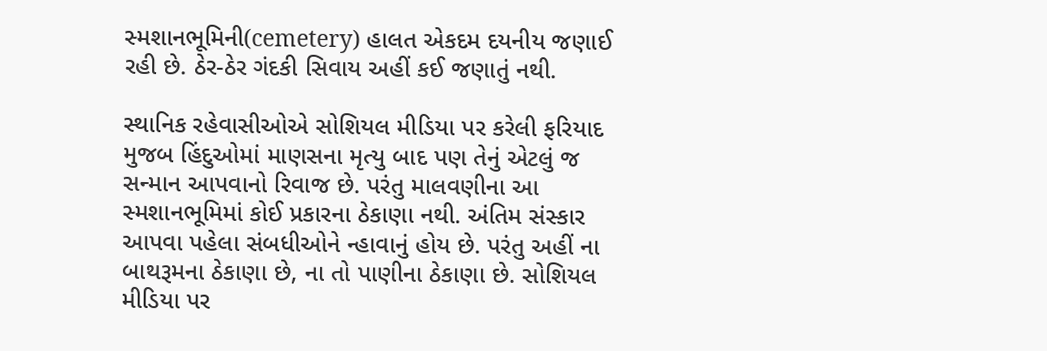સ્મશાનભૂમિની(cemetery) હાલત એકદમ દયનીય જણાઈ રહી છે. ઠેર-ઠેર ગંદકી સિવાય અહીં કઈ જણાતું નથી.

સ્થાનિક રહેવાસીઓએ સોશિયલ મીડિયા પર કરેલી ફરિયાદ મુજબ હિંદુઓમાં માણસના મૃત્યુ બાદ પણ તેનું એટલું જ સન્માન આપવાનો રિવાજ છે. પરંતુ માલવણીના આ સ્મશાનભૂમિમાં કોઈ પ્રકારના ઠેકાણા નથી. અંતિમ સંસ્કાર આપવા પહેલા સંબધીઓને ન્હાવાનું હોય છે. પરંતુ અહીં ના બાથરૂમના ઠેકાણા છે, ના તો પાણીના ઠેકાણા છે. સોશિયલ મીડિયા પર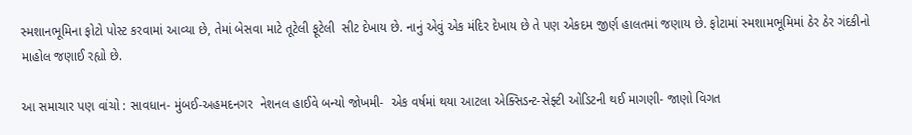સ્મશાનભૂમિના ફોટો પોસ્ટ કરવામાં આવ્યા છે, તેમાં બેસવા માટે તૂટેલી ફૂટેલી  સીટ દેખાય છે. નાનું એવું એક મંદિર દેખાય છે તે પણ એકદમ જીર્ણ હાલતમાં જણાય છે. ફોટામાં સ્મશામભૂમિમાં ઠેર ઠેર ગંદકીનો માહોલ જણાઈ રહ્યો છે.

આ સમાચાર પણ વાંચો : સાવધાન- મુંબઈ-અહમદનગર  નેશનલ હાઈવે બન્યો જોખમી-  એક વર્ષમાં થયા આટલા એક્સિડન્ટ-સેફ્ટી ઓડિટની થઈ માગણી- જાણો વિગત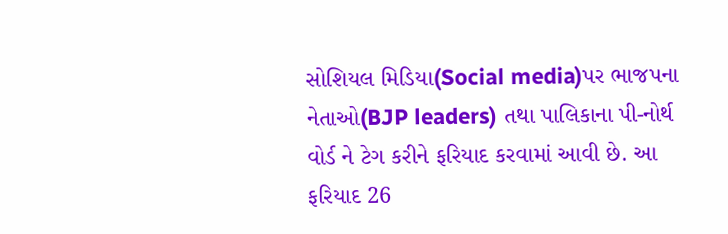સોશિયલ મિડિયા(Social media)પર ભાજપના નેતાઓ(BJP leaders) તથા પાલિકાના પી-નોર્થ વોર્ડ ને ટેગ કરીને ફરિયાદ કરવામાં આવી છે. આ ફરિયાદ 26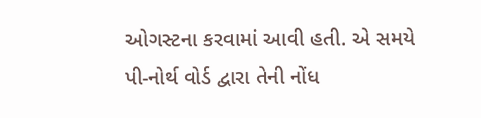ઓગસ્ટના કરવામાં આવી હતી. એ સમયે પી-નોર્થ વોર્ડ દ્વારા તેની નોંધ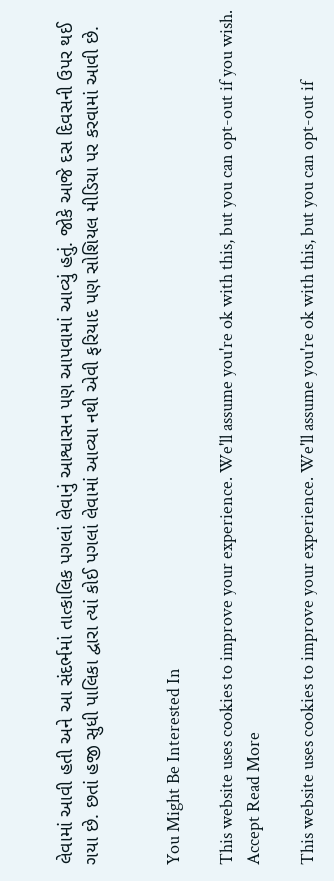લેવામાં આવી હતી અને આ સંદર્ભમાં તાત્કાલિક પગલાં લેવાનું આશ્વાસન પણ આપવામાં આવ્યું હતું. જોકે આજે દસ દિવસની ઉપર થઈ ગયા છે. છતાં હજી સુધી પાલિકા દ્વારા ત્યાં કોઈ પગલાં લેવામાં આવ્યા નથી એવી ફરિયાદ પણ સોશિયલ મીડિયા પર કરવામાં આવી છે.


You Might Be Interested In

This website uses cookies to improve your experience. We'll assume you're ok with this, but you can opt-out if you wish. Accept Read More

This website uses cookies to improve your experience. We'll assume you're ok with this, but you can opt-out if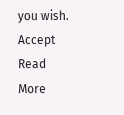you wish. Accept Read More